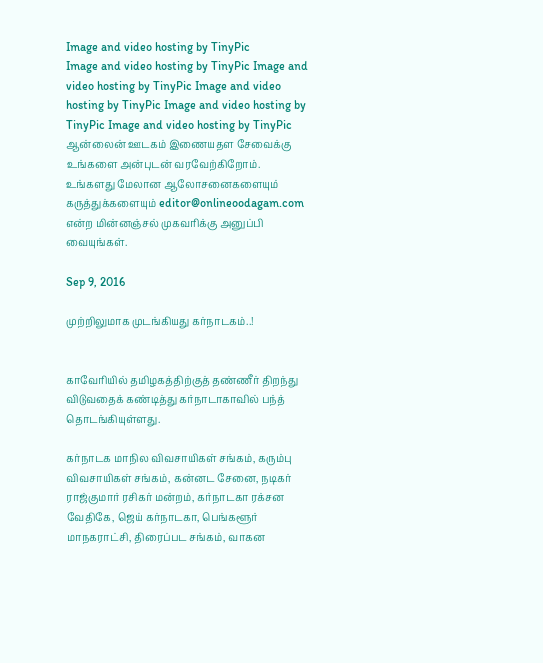Image and video hosting by TinyPic
Image and video hosting by TinyPic Image and video hosting by TinyPic Image and video hosting by TinyPic Image and video hosting by TinyPic Image and video hosting by TinyPic ஆன்லைன் ஊடகம் இணையதள சேவைக்கு உங்களை அன்புடன் வரவேற்கிறோம். உங்களது மேலான ஆலோசனைகளையும் கருத்துக்களையும் editor@onlineoodagam.com என்ற மின்னஞ்சல் முகவரிக்கு அனுப்பி வையுங்கள்.

Sep 9, 2016

முற்றிலுமாக முடங்கியது கர்நாடகம்..!


காவேரியில் தமிழகத்திற்குத் தண்ணீர் திறந்து விடுவதைக் கண்டித்து கர்நாடாகாவில் பந்த் தொடங்கியுள்ளது.

கர்நாடக மாநில விவசாயிகள் சங்கம், கரும்பு விவசாயிகள் சங்கம், கன்னட சேனை, நடிகர் ராஜ்குமார் ரசிகர் மன்றம், கர்நாடகா ரக்சன வேதிகே, ஜெய் கர்நாடகா, பெங்களூர் மாநகராட்சி, திரைப்பட சங்கம், வாகன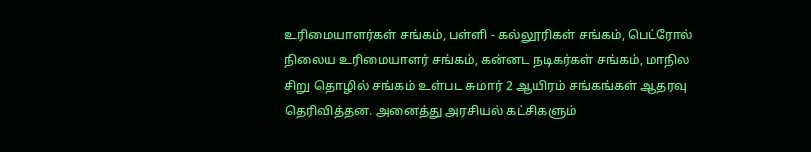உரிமையாளர்கள் சங்கம், பள்ளி - கல்லூரிகள் சங்கம், பெட்ரோல் நிலைய உரிமையாளர் சங்கம், கன்னட நடிகர்கள் சங்கம், மாநில சிறு தொழில் சங்கம் உள்பட சுமார் 2 ஆயிரம் சங்கங்கள் ஆதரவு தெரிவித்தன. அனைத்து அரசியல் கட்சிகளும்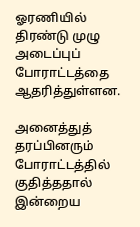ஓரணியில் திரண்டு முழு அடைப்புப் போராட்டத்தை ஆதரித்துள்ளன.

அனைத்துத் தரப்பினரும் போராட்டத்தில் குதித்ததால் இன்றைய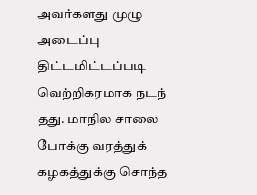அவர்களது முழு அடைப்பு திட்டமிட்டப்படி வெற்றிகரமாக நடந் தது. மாநில சாலை போக்கு வரத்துக் கழகத்துக்கு சொந்த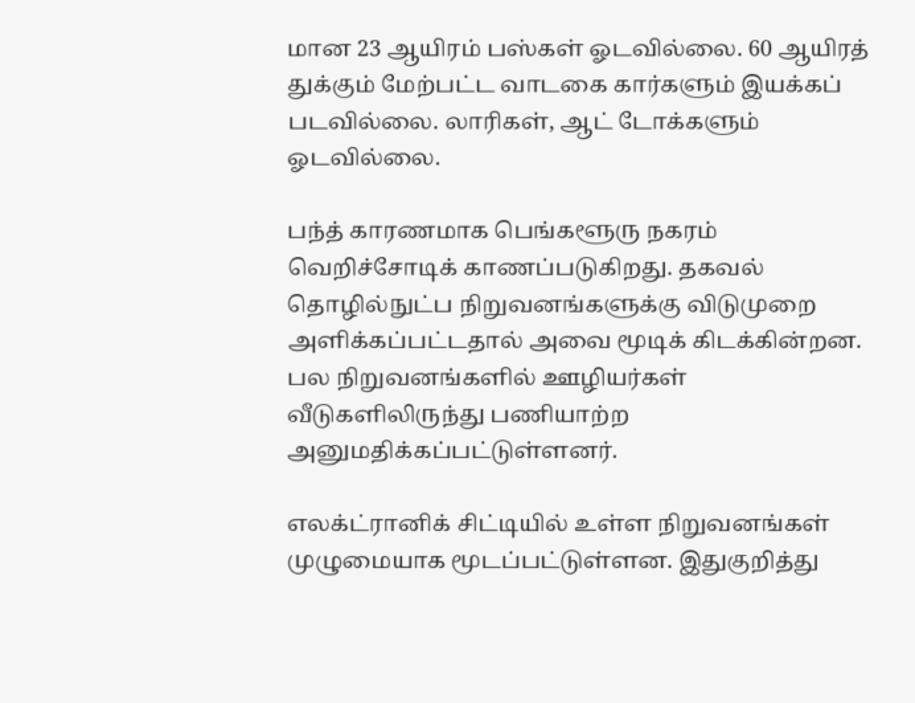மான 23 ஆயிரம் பஸ்கள் ஓடவில்லை. 60 ஆயிரத் துக்கும் மேற்பட்ட வாடகை கார்களும் இயக்கப் படவில்லை. லாரிகள், ஆட் டோக்களும் ஓடவில்லை.

பந்த் காரணமாக பெங்களூரு நகரம் வெறிச்சோடிக் காணப்படுகிறது. தகவல் தொழில்நுட்ப நிறுவனங்களுக்கு விடுமுறை அளிக்கப்பட்டதால் அவை மூடிக் கிடக்கின்றன. பல நிறுவனங்களில் ஊழியர்கள் வீடுகளிலிருந்து பணியாற்ற அனுமதிக்கப்பட்டுள்ளனர்.

எலக்ட்ரானிக் சிட்டியில் உள்ள நிறுவனங்கள் முழுமையாக மூடப்பட்டுள்ளன. இதுகுறித்து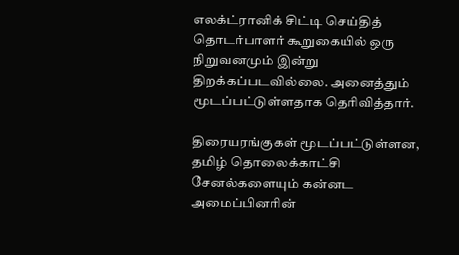எலக்ட்ரானிக் சிட்டி செய்தித் தொடர்பாளர் கூறுகையில் ஒரு நிறுவனமும் இன்று திறக்கப்படவில்லை. அனைத்தும் மூடப்பட்டுள்ளதாக தெரிவித்தார்.

திரையரங்குகள் மூடப்பட்டுள்ளன, தமிழ் தொலைக்காட்சி சேனல்களையும் கன்னட அமைப்பினரின்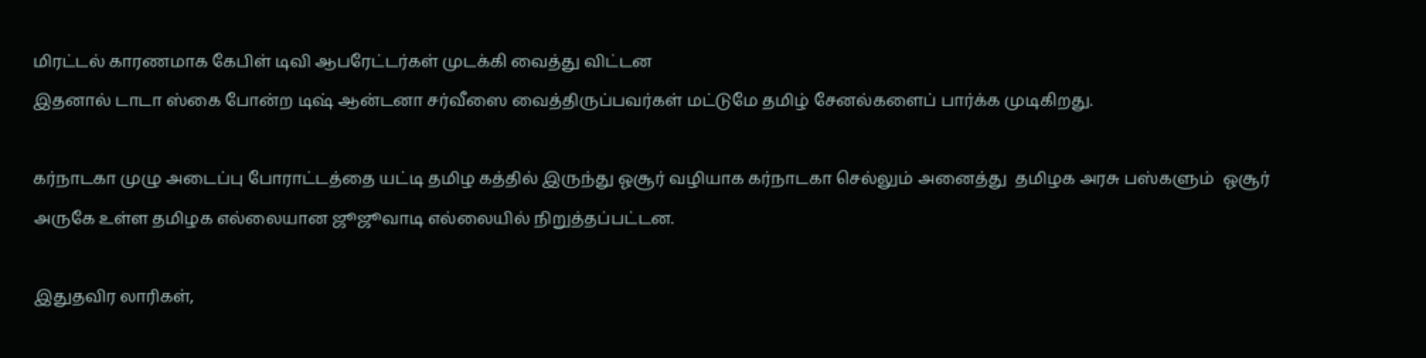மிரட்டல் காரணமாக கேபிள் டிவி ஆபரேட்டர்கள் முடக்கி வைத்து விட்டன
இதனால் டாடா ஸ்கை போன்ற டிஷ் ஆன்டனா சர்வீஸை வைத்திருப்பவர்கள் மட்டுமே தமிழ் சேனல்களைப் பார்க்க முடிகிறது.

கர்நாடகா முழு அடைப்பு போராட்டத்தை யட்டி தமிழ கத்தில் இருந்து ஓசூர் வழியாக கர்நாடகா செல்லும் அனைத்து  தமிழக அரசு பஸ்களும்  ஓசூர் அருகே உள்ள தமிழக எல்லையான ஜூஜூவாடி எல்லையில் நிறுத்தப்பட்டன.

இதுதவிர லாரிகள்,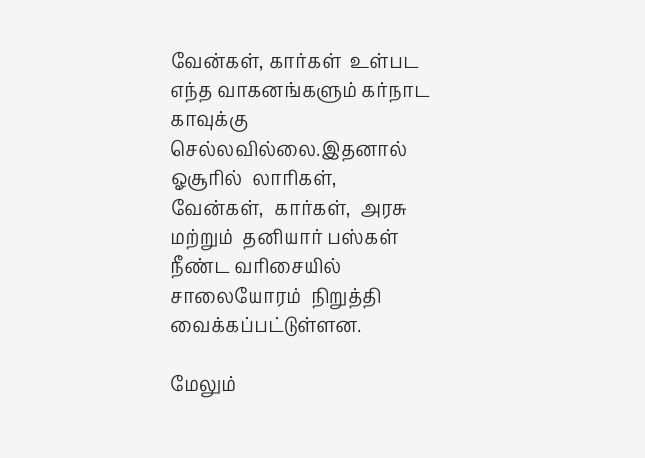வேன்கள், கார்கள்  உள்பட  எந்த வாகனங்களும் கர்நாட காவுக்கு செல்லவில்லை.இதனால்  ஓசூரில்  லாரிகள், வேன்கள்,  கார்கள்,  அரசு மற்றும்  தனியார் பஸ்கள் நீண்ட வரிசையில் சாலையோரம்  நிறுத்தி வைக்கப்பட்டுள்ளன.

மேலும்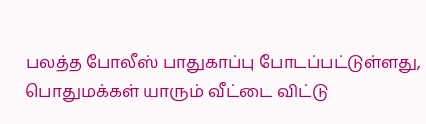பலத்த போலீஸ் பாதுகாப்பு போடப்பட்டுள்ளது, பொதுமக்கள் யாரும் வீட்டை விட்டு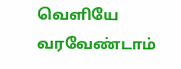வெளியே வரவேண்டாம்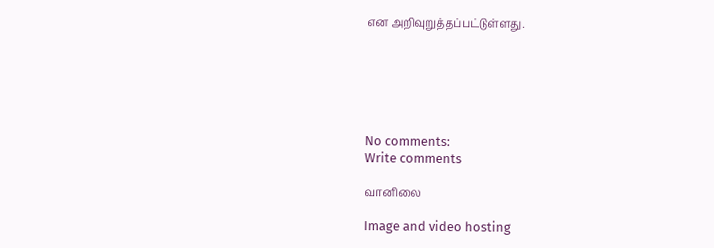என அறிவுறுத்தப்பட்டுள்ளது.






No comments:
Write comments

வானிலை

Image and video hosting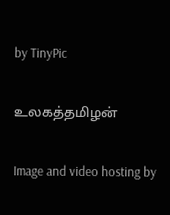by TinyPic

உலகத்தமிழன்

Image and video hosting by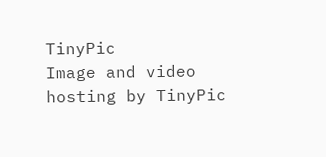TinyPic
Image and video hosting by TinyPic